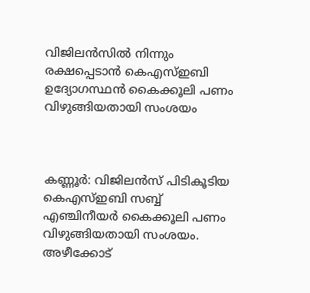വിജിലന്‍സില്‍ നിന്നും രക്ഷപ്പെടാന്‍ കെഎസ്‌ഇബി ഉദ്യോഗസ്ഥന്‍ കൈക്കൂലി പണം വിഴുങ്ങിയതായി സംശയം



കണ്ണൂര്‍: വിജിലന്‍സ് പിടികൂടിയ കെഎസ്‌ഇബി സബ്ബ് എഞ്ചിനീയര്‍ കൈക്കൂലി പണം വിഴുങ്ങിയതായി സംശയം. അഴീക്കോട്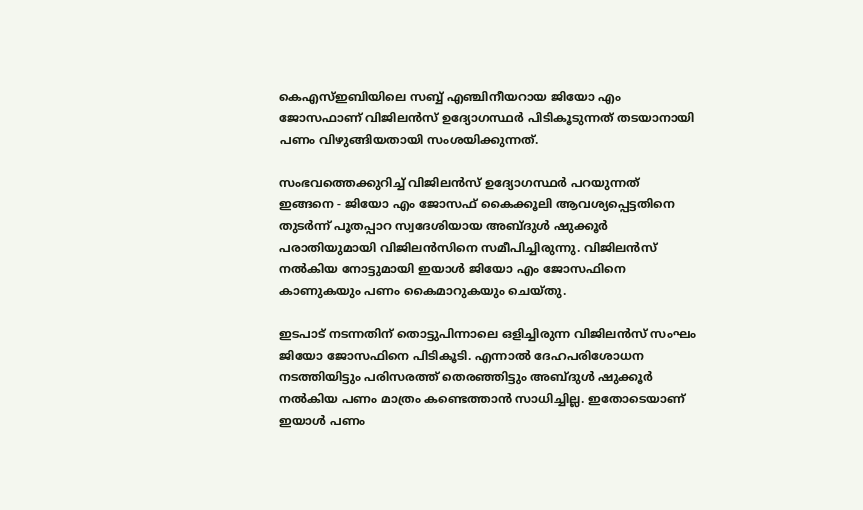കെഎസ്‌ഇബിയിലെ സബ്ബ് എ‍ഞ്ചിനീയറായ ജിയോ എം ജോസഫാണ് വിജിലന്‍സ് ഉദ്യോഗസ്ഥര്‍ പിടികൂടുന്നത് തടയാനായി പണം വിഴുങ്ങിയതായി സംശയിക്കുന്നത്.

സംഭവത്തെക്കുറിച്ച്‌ വിജിലന്‍സ് ഉദ്യോഗസ്ഥര്‍ പറയുന്നത് ഇങ്ങനെ - ജിയോ എം ജോസഫ് കൈക്കൂലി ആവശ്യപ്പെട്ടതിനെ തുടര്‍ന്ന് പൂതപ്പാറ സ്വദേശിയായ അബ്ദുള്‍ ഷുക്കൂര്‍ പരാതിയുമായി വിജിലന്‍സിനെ സമീപിച്ചിരുന്നു. വിജിലന്‍സ് നല്‍കിയ നോട്ടുമായി ഇയാള്‍ ജിയോ എം ജോസഫിനെ കാണുകയും പണം കൈമാറുകയും ചെയ്തു.

ഇടപാട് നടന്നതിന് തൊട്ടുപിന്നാലെ ഒളിച്ചിരുന്ന വിജിലന്‍സ് സംഘം ജിയോ ജോസഫിനെ പിടികൂടി. എന്നാല്‍ ദേഹപരിശോധന നടത്തിയിട്ടും പരിസരത്ത് തെരഞ്ഞിട്ടും അബ്ദുള്‍ ഷുക്കൂര്‍ നല്‍കിയ പണം മാത്രം കണ്ടെത്താന്‍ സാധിച്ചില്ല. ഇതോടെയാണ് ഇയാള്‍ പണം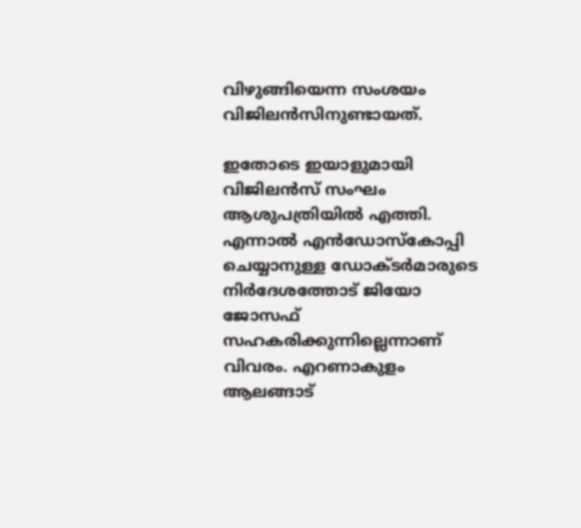വിഴുങ്ങിയെന്ന സംശയം വിജിലന്‍സിനുണ്ടായത്.

ഇതോടെ ഇയാളുമായി വിജിലന്‍സ് സംഘം ആശുപത്രിയില്‍ എത്തി. എന്നാല്‍ എന്‍ഡോസ്കോപ്പി ചെയ്യാനുള്ള ഡോക്ടര്‍മാരുടെ നിര്‍ദേശത്തോട് ജിയോ ജോസഫ് സഹകരിക്കുന്നില്ലെന്നാണ് വിവരം. എറണാകുളം ആലങ്ങാട്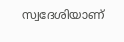സ്വദേശിയാണ്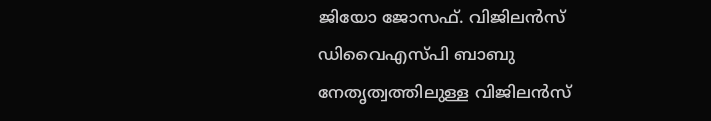ജിയോ ജോസഫ്. വിജിലന്‍സ് ഡിവൈഎസ്പി ബാബു നേതൃത്വത്തിലുള്ള വിജിലന്‍സ്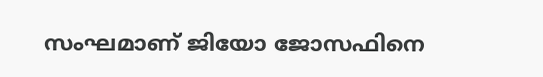സംഘമാണ് ജിയോ ജോസഫിനെ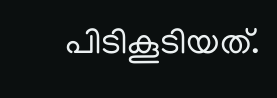പിടികൂടിയത്.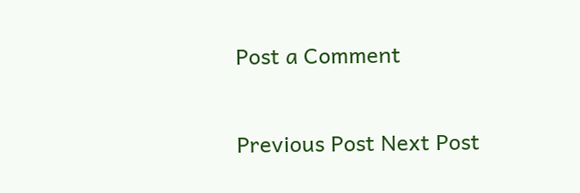Post a Comment

Previous Post Next Post